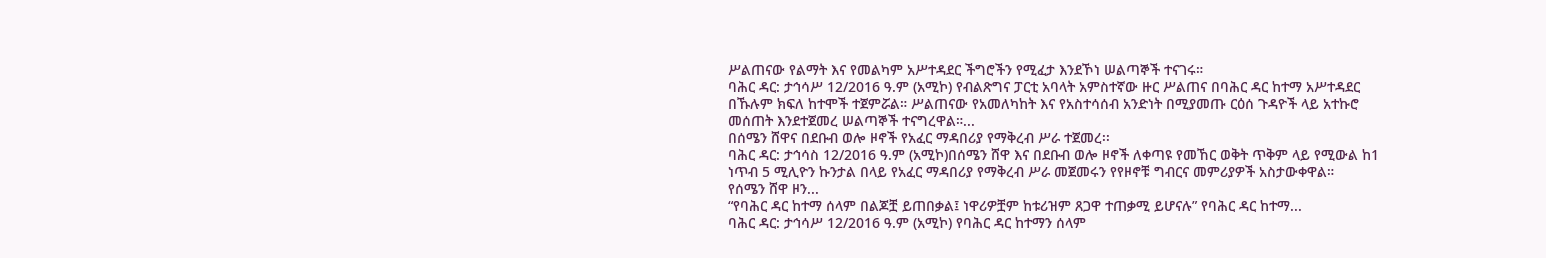ሥልጠናው የልማት እና የመልካም አሥተዳደር ችግሮችን የሚፈታ እንደኾነ ሠልጣኞች ተናገሩ።
ባሕር ዳር: ታኅሳሥ 12/2016 ዓ.ም (አሚኮ) የብልጽግና ፓርቲ አባላት አምስተኛው ዙር ሥልጠና በባሕር ዳር ከተማ አሥተዳደር በኹሉም ክፍለ ከተሞች ተጀምሯል። ሥልጠናው የአመለካከት እና የአስተሳሰብ አንድነት በሚያመጡ ርዕሰ ጉዳዮች ላይ አተኩሮ መሰጠት እንደተጀመረ ሠልጣኞች ተናግረዋል።...
በሰሜን ሸዋና በደቡብ ወሎ ዞኖች የአፈር ማዳበሪያ የማቅረብ ሥራ ተጀመረ፡፡
ባሕር ዳር: ታኅሳስ 12/2016 ዓ.ም (አሚኮ)በሰሜን ሸዋ እና በደቡብ ወሎ ዞኖች ለቀጣዩ የመኸር ወቅት ጥቅም ላይ የሚውል ከ1 ነጥብ 5 ሚሊዮን ኩንታል በላይ የአፈር ማዳበሪያ የማቅረብ ሥራ መጀመሩን የየዞኖቹ ግብርና መምሪያዎች አስታውቀዋል።
የሰሜን ሸዋ ዞን...
“የባሕር ዳር ከተማ ሰላም በልጆቿ ይጠበቃል፤ ነዋሪዎቿም ከቱሪዝም ጸጋዋ ተጠቃሚ ይሆናሉ” የባሕር ዳር ከተማ...
ባሕር ዳር: ታኅሳሥ 12/2016 ዓ.ም (አሚኮ) የባሕር ዳር ከተማን ሰላም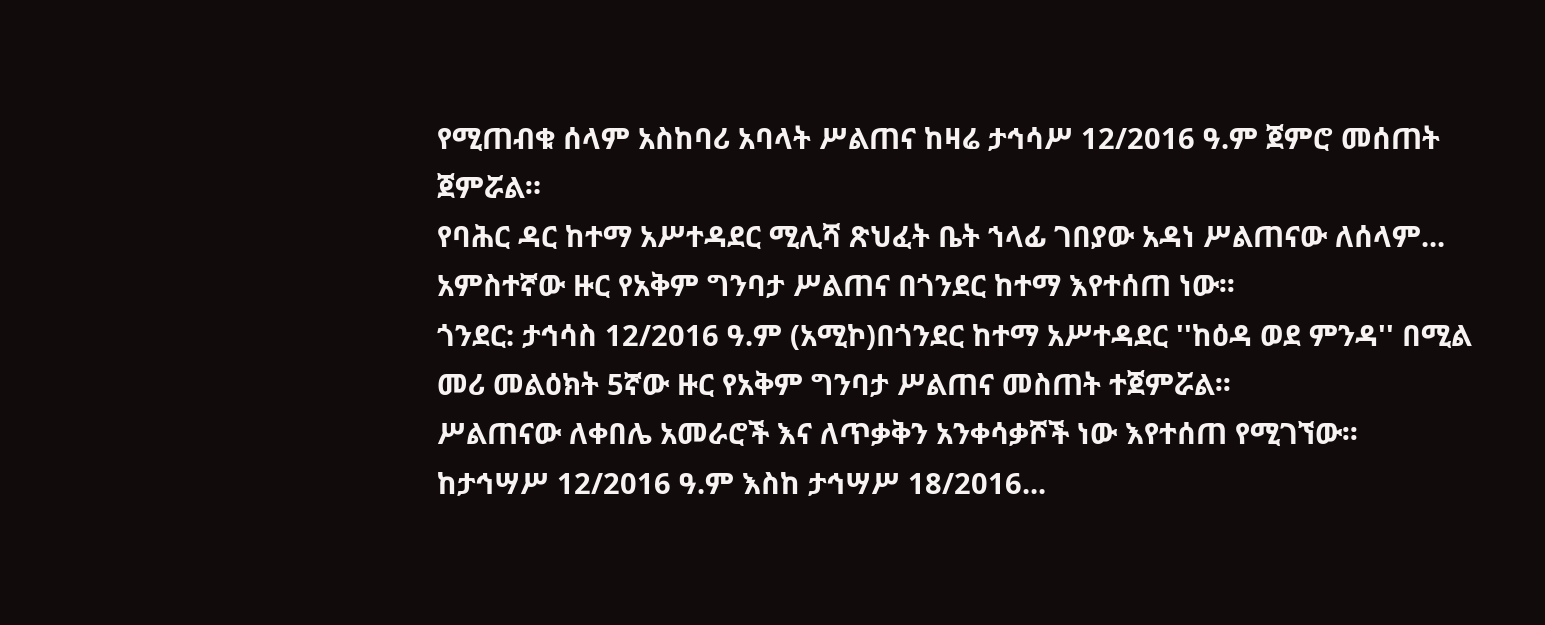የሚጠብቁ ሰላም አስከባሪ አባላት ሥልጠና ከዛሬ ታኅሳሥ 12/2016 ዓ.ም ጀምሮ መሰጠት ጀምሯል።
የባሕር ዳር ከተማ አሥተዳደር ሚሊሻ ጽህፈት ቤት ኀላፊ ገበያው አዳነ ሥልጠናው ለሰላም...
አምስተኛው ዙር የአቅም ግንባታ ሥልጠና በጎንደር ከተማ እየተሰጠ ነው፡፡
ጎንደር: ታኅሳስ 12/2016 ዓ.ም (አሚኮ)በጎንደር ከተማ አሥተዳደር ''ከዕዳ ወደ ምንዳ'' በሚል መሪ መልዕክት 5ኛው ዙር የአቅም ግንባታ ሥልጠና መስጠት ተጀምሯል፡፡
ሥልጠናው ለቀበሌ አመራሮች እና ለጥቃቅን አንቀሳቃሾች ነው እየተሰጠ የሚገኘው፡፡
ከታኅሣሥ 12/2016 ዓ.ም እስከ ታኅሣሥ 18/2016...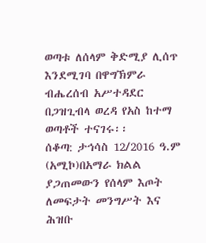ወጣቱ ለሰላም ቅድሚያ ሊሰጥ እንደሚገባ በዋግኽምራ ብሔረሰብ አሥተዳደር በጋዝጊብላ ወረዳ የአስ ከተማ ወጣቶች ተናገሩ፡፡
ሰቆጣ: ታኅሳስ 12/2016 ዓ.ም (አሚኮ)በአማራ ክልል ያጋጠመውን የሰላም እጦት ለመፍታት መንግሥት እና ሕዝቡ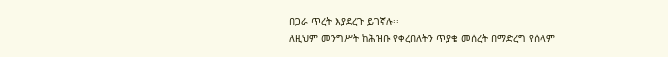በጋራ ጥረት እያደረጉ ይገኛሉ፡፡
ለዚህም መንግሥት ከሕዝቡ የቀረበለትን ጥያቄ መሰረት በማድረግ የሰላም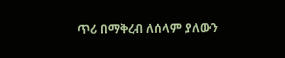ጥሪ በማቅረብ ለሰላም ያለውን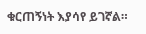ቁርጠኝነት እያሳየ ይገኛል።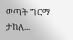ወጣት ግርማ ታከለ...